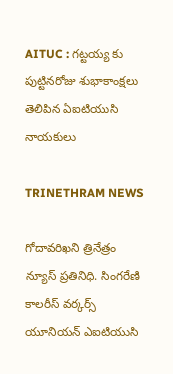AITUC : గట్టయ్య కు పుట్టినరోజు శుభాకాంక్షలు తెలిపిన ఏఐటియుసి నాయకులు

TRINETHRAM NEWS

గోదావరిఖని త్రినేత్రం న్యూస్ ప్రతినిధి. సింగరేణి కాలరీస్ వర్కర్స్ యూనియన్ ఎఐటియుసి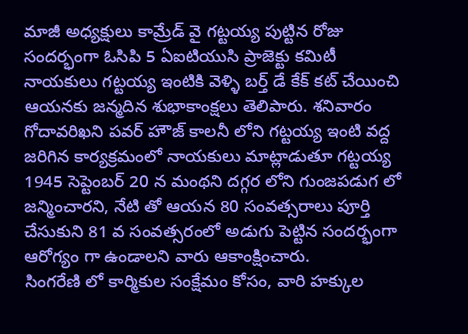మాజీ అధ్యక్షులు కామ్రేడ్ వై గట్టయ్య పుట్టిన రోజు సందర్భంగా ఓసిపి 5 ఏఐటియుసి ప్రాజెక్టు కమిటీ నాయకులు గట్టయ్య ఇంటికి వెళ్ళి బర్త్ డే కేక్ కట్ చేయించి ఆయనకు జన్మదిన శుభాకాంక్షలు తెలిపారు. శనివారం గోదావరిఖని పవర్ హౌజ్ కాలనీ లోని గట్టయ్య ఇంటి వద్ద జరిగిన కార్యక్రమంలో నాయకులు మాట్లాడుతూ గట్టయ్య 1945 సెప్టెంబర్ 20 న మంథని దగ్గర లోని గుంజపడుగ లో జన్మించారని, నేటి తో ఆయన 80 సంవత్సరాలు పూర్తి చేసుకుని 81 వ సంవత్సరంలో అడుగు పెట్టిన సందర్భంగా ఆరోగ్యం గా ఉండాలని వారు ఆకాంక్షించారు.
సింగరేణి లో కార్మికుల సంక్షేమం కోసం, వారి హక్కుల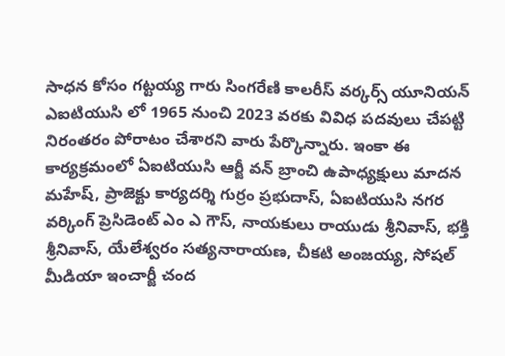సాధన కోసం గట్టయ్య గారు సింగరేణి కాలరీస్ వర్కర్స్ యూనియన్ ఎఐటియుసి లో 1965 నుంచి 2023 వరకు వివిధ పదవులు చేపట్టి నిరంతరం పోరాటం చేశారని వారు పేర్కొన్నారు. ఇంకా ఈ కార్యక్రమంలో ఏఐటియుసి ఆర్జీ వన్ బ్రాంచి ఉపాధ్యక్షులు మాదన మహేష్, ప్రాజెక్టు కార్యదర్శి గుర్రం ప్రభుదాస్, ఏఐటియుసి నగర వర్కింగ్ ప్రెసిడెంట్ ఎం ఎ గౌస్, నాయకులు రాయుడు శ్రీనివాస్, భక్తి శ్రీనివాస్, యేలేశ్వరం సత్యనారాయణ, చీకటి అంజయ్య, సోషల్ మీడియా ఇంచార్జీ చంద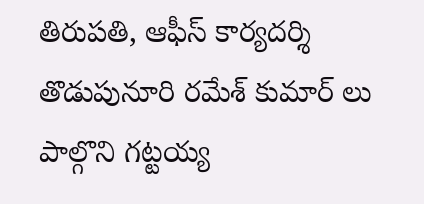తిరుపతి, ఆఫీస్ కార్యదర్శి తొడుపునూరి రమేశ్ కుమార్ లు పాల్గొని గట్టయ్య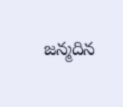జన్మదిన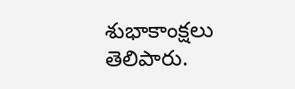శుభాకాంక్షలు తెలిపారు.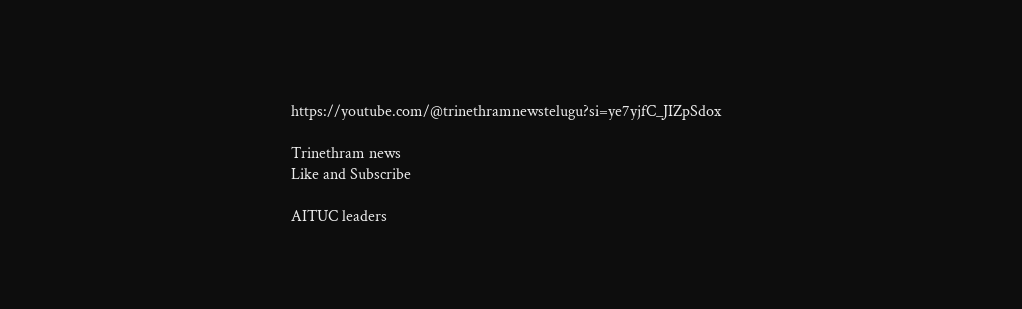https://youtube.com/@trinethramnewstelugu?si=ye7yjfC_JIZpSdox

Trinethram news
Like and Subscribe

AITUC leaders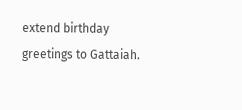extend birthday greetings to Gattaiah.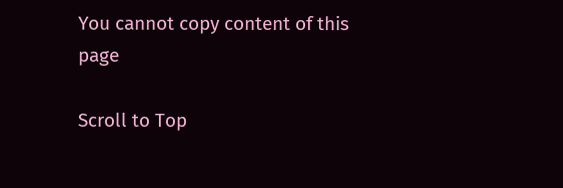You cannot copy content of this page

Scroll to Top